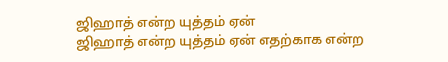ஜிஹாத் என்ற யுத்தம் ஏன்
ஜிஹாத் என்ற யுத்தம் ஏன் எதற்காக என்ற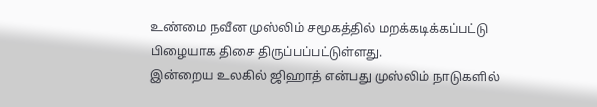உண்மை நவீன முஸ்லிம் சமூகத்தில் மறக்கடிக்கப்பட்டு பிழையாக திசை திருப்பப்பட்டுள்ளது.
இன்றைய உலகில் ஜிஹாத் என்பது முஸ்லிம் நாடுகளில்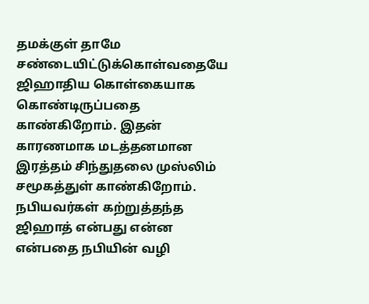தமக்குள் தாமே சண்டையிட்டுக்கொள்வதையே ஜிஹாதிய கொள்கையாக கொண்டிருப்பதை காண்கிறோம். இதன் காரணமாக மடத்தனமான இரத்தம் சிந்துதலை முஸ்லிம் சமூகத்துள் காண்கிறோம்.
நபியவர்கள் கற்றுத்தந்த ஜிஹாத் என்பது என்ன என்பதை நபியின் வழி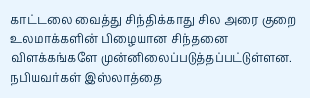காட்டலை வைத்து சிந்திக்காது சில அரை குறை உலமாக்களின் பிழையான சிந்தனை விளக்கங்களே முன்னிலைப்படுத்தப்பட்டுள்ளன.
நபியவர்கள் இஸ்லாத்தை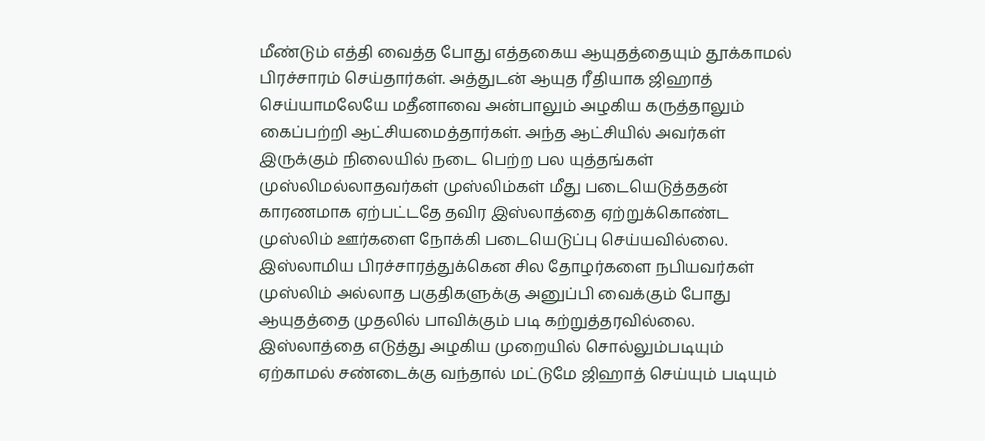மீண்டும் எத்தி வைத்த போது எத்தகைய ஆயுதத்தையும் தூக்காமல் பிரச்சாரம் செய்தார்கள். அத்துடன் ஆயுத ரீதியாக ஜிஹாத் செய்யாமலேயே மதீனாவை அன்பாலும் அழகிய கருத்தாலும் கைப்பற்றி ஆட்சியமைத்தார்கள். அந்த ஆட்சியில் அவர்கள் இருக்கும் நிலையில் நடை பெற்ற பல யுத்தங்கள் முஸ்லிமல்லாதவர்கள் முஸ்லிம்கள் மீது படையெடுத்ததன் காரணமாக ஏற்பட்டதே தவிர இஸ்லாத்தை ஏற்றுக்கொண்ட முஸ்லிம் ஊர்களை நோக்கி படையெடுப்பு செய்யவில்லை.
இஸ்லாமிய பிரச்சாரத்துக்கென சில தோழர்களை நபியவர்கள் முஸ்லிம் அல்லாத பகுதிகளுக்கு அனுப்பி வைக்கும் போது ஆயுதத்தை முதலில் பாவிக்கும் படி கற்றுத்தரவில்லை. இஸ்லாத்தை எடுத்து அழகிய முறையில் சொல்லும்படியும் ஏற்காமல் சண்டைக்கு வந்தால் மட்டுமே ஜிஹாத் செய்யும் படியும்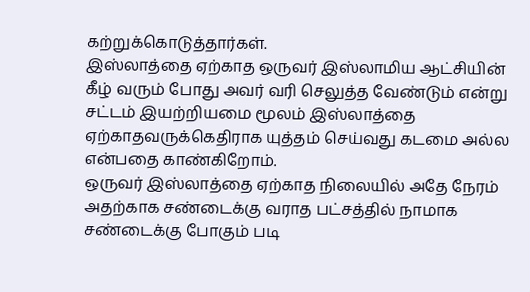கற்றுக்கொடுத்தார்கள்.
இஸ்லாத்தை ஏற்காத ஒருவர் இஸ்லாமிய ஆட்சியின் கீழ் வரும் போது அவர் வரி செலுத்த வேண்டும் என்று சட்டம் இயற்றியமை மூலம் இஸ்லாத்தை ஏற்காதவருக்கெதிராக யுத்தம் செய்வது கடமை அல்ல என்பதை காண்கிறோம்.
ஒருவர் இஸ்லாத்தை ஏற்காத நிலையில் அதே நேரம் அதற்காக சண்டைக்கு வராத பட்சத்தில் நாமாக சண்டைக்கு போகும் படி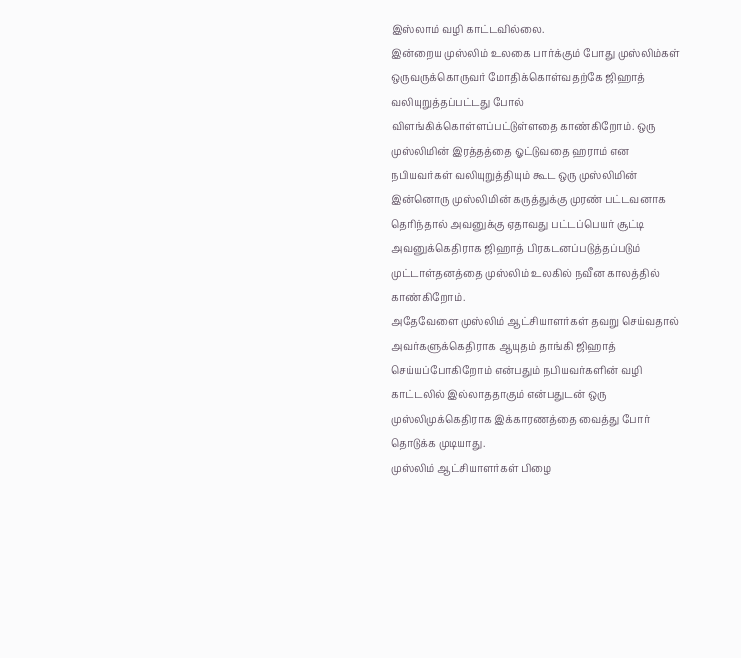இஸ்லாம் வழி காட்டவில்லை.
இன்றைய முஸ்லிம் உலகை பார்க்கும் போது முஸ்லிம்கள் ஒருவருக்கொருவர் மோதிக்கொள்வதற்கே ஜிஹாத் வலியுறுத்தப்பட்டது போல் விளங்கிக்கொள்ளப்பட்டுள்ளதை காண்கிறோம். ஒரு முஸ்லிமின் இரத்தத்தை ஓட்டுவதை ஹராம் என நபியவர்கள் வலியுறுத்தியும் கூட ஒரு முஸ்லிமின் இன்னொரு முஸ்லிமின் கருத்துக்கு முரண் பட்டவனாக தெரிந்தால் அவனுக்கு ஏதாவது பட்டப்பெயர் சூட்டி அவனுக்கெதிராக ஜிஹாத் பிரகடனப்படுத்தப்படும் முட்டாள்தனத்தை முஸ்லிம் உலகில் நவீன காலத்தில் காண்கிறோம்.
அதேவேளை முஸ்லிம் ஆட்சியாளர்கள் தவறு செய்வதால் அவர்களுக்கெதிராக ஆயுதம் தாங்கி ஜிஹாத் செய்யப்போகிறோம் என்பதும் நபியவர்களின் வழி காட்டலில் இல்லாததாகும் என்பதுடன் ஒரு முஸ்லிமுக்கெதிராக இக்காரணத்தை வைத்து போர் தொடுக்க முடியாது.
முஸ்லிம் ஆட்சியாளர்கள் பிழை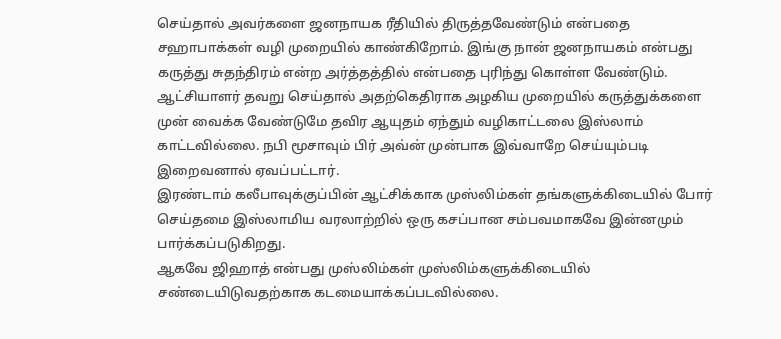செய்தால் அவர்களை ஜனநாயக ரீதியில் திருத்தவேண்டும் என்பதை சஹாபாக்கள் வழி முறையில் காண்கிறோம். இங்கு நான் ஜனநாயகம் என்பது கருத்து சுதந்திரம் என்ற அர்த்தத்தில் என்பதை புரிந்து கொள்ள வேண்டும். ஆட்சியாளர் தவறு செய்தால் அதற்கெதிராக அழகிய முறையில் கருத்துக்களை முன் வைக்க வேண்டுமே தவிர ஆயுதம் ஏந்தும் வழிகாட்டலை இஸ்லாம் காட்டவில்லை. நபி மூசாவும் பிர் அவ்ன் முன்பாக இவ்வாறே செய்யும்படி இறைவனால் ஏவப்பட்டார்.
இரண்டாம் கலீபாவுக்குப்பின் ஆட்சிக்காக முஸ்லிம்கள் தங்களுக்கிடையில் போர் செய்தமை இஸ்லாமிய வரலாற்றில் ஒரு கசப்பான சம்பவமாகவே இன்னமும் பார்க்கப்படுகிறது.
ஆகவே ஜிஹாத் என்பது முஸ்லிம்கள் முஸ்லிம்களுக்கிடையில் சண்டையிடுவதற்காக கடமையாக்கப்படவில்லை.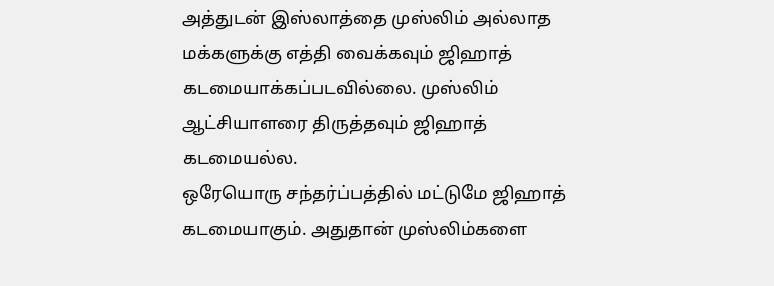அத்துடன் இஸ்லாத்தை முஸ்லிம் அல்லாத மக்களுக்கு எத்தி வைக்கவும் ஜிஹாத் கடமையாக்கப்படவில்லை. முஸ்லிம் ஆட்சியாளரை திருத்தவும் ஜிஹாத் கடமையல்ல.
ஒரேயொரு சந்தர்ப்பத்தில் மட்டுமே ஜிஹாத் கடமையாகும். அதுதான் முஸ்லிம்களை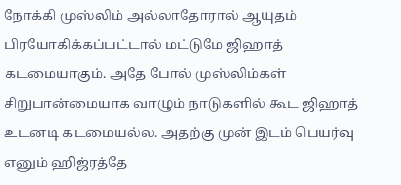நோக்கி முஸ்லிம் அல்லாதோரால் ஆயுதம் பிரயோகிக்கப்பட்டால் மட்டுமே ஜிஹாத் கடமையாகும். அதே போல் முஸ்லிம்கள் சிறுபான்மையாக வாழும் நாடுகளில் கூட ஜிஹாத் உடனடி கடமையல்ல. அதற்கு முன் இடம் பெயர்வு எனும் ஹிஜ்ரத்தே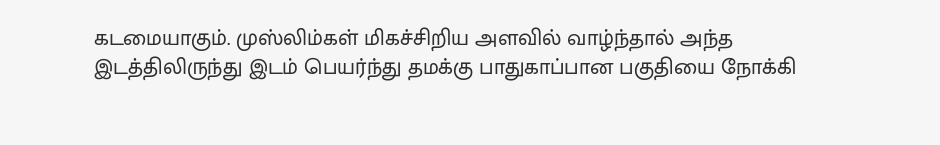கடமையாகும். முஸ்லிம்கள் மிகச்சிறிய அளவில் வாழ்ந்தால் அந்த இடத்திலிருந்து இடம் பெயர்ந்து தமக்கு பாதுகாப்பான பகுதியை நோக்கி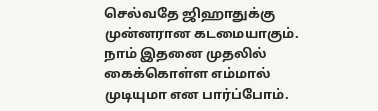செல்வதே ஜிஹாதுக்கு முன்னரான கடமையாகும். நாம் இதனை முதலில் கைக்கொள்ள எம்மால் முடியுமா என பார்ப்போம்.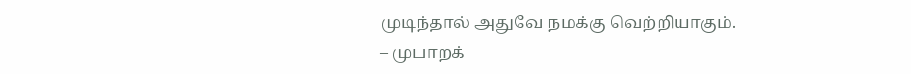முடிந்தால் அதுவே நமக்கு வெற்றியாகும்.
– முபாறக்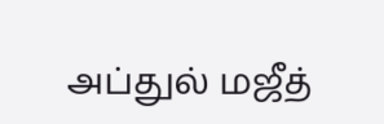அப்துல் மஜீத்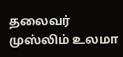தலைவர்
முஸ்லிம் உலமா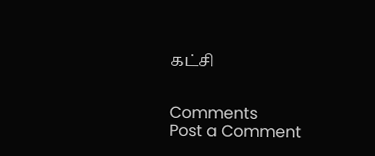கட்சி


Comments
Post a Comment